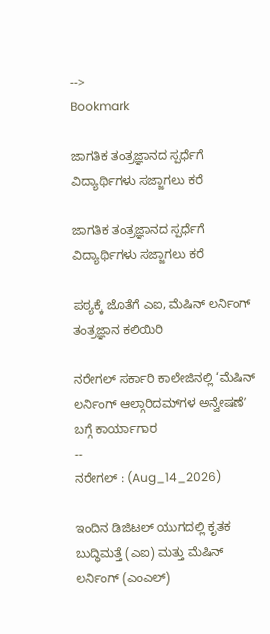-->
Bookmark

ಜಾಗತಿಕ ತಂತ್ರಜ್ಞಾನದ ಸ್ಪರ್ಧೆಗೆ ವಿದ್ಯಾರ್ಥಿಗಳು ಸಜ್ಜಾಗಲು ಕರೆ

ಜಾಗತಿಕ ತಂತ್ರಜ್ಞಾನದ ಸ್ಪರ್ಧೆಗೆ ವಿದ್ಯಾರ್ಥಿಗಳು ಸಜ್ಜಾಗಲು ಕರೆ

ಪಠ್ಯಕ್ಕೆ ಜೊತೆಗೆ ಎಐ, ಮೆಷಿನ್ ಲರ್ನಿಂಗ್ ತಂತ್ರಜ್ಞಾನ ಕಲಿಯಿರಿ

ನರೇಗಲ್‌ ಸರ್ಕಾರಿ ಕಾಲೇಜಿನಲ್ಲಿ ‘ಮೆಷಿನ್ ಲರ್ನಿಂಗ್ ಆಲ್ಗಾರಿದಮ್‌ಗಳ ಅನ್ವೇಷಣೆʼ ಬಗ್ಗೆ ಕಾರ್ಯಾಗಾರ
--
ನರೇಗಲ್‌ : (Aug_14_2026)

ಇಂದಿನ ಡಿಜಿಟಲ್ ಯುಗದಲ್ಲಿ ಕೃತಕ ಬುದ್ಧಿಮತ್ತೆ (ಎಐ) ಮತ್ತು ಮೆಷಿನ್ ಲರ್ನಿಂಗ್ (ಎಂಎಲ್)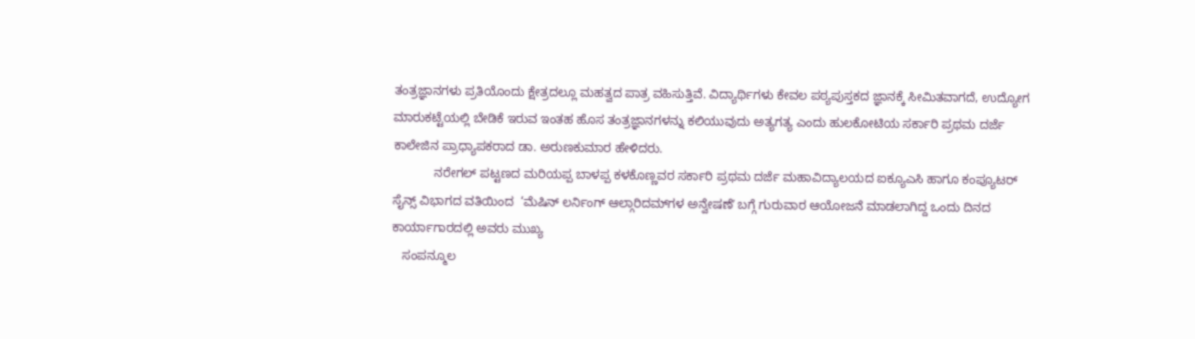ತಂತ್ರಜ್ಞಾನಗಳು ಪ್ರತಿಯೊಂದು ಕ್ಷೇತ್ರದಲ್ಲೂ ಮಹತ್ವದ ಪಾತ್ರ ವಹಿಸುತ್ತಿವೆ. ವಿದ್ಯಾರ್ಥಿಗಳು ಕೇವಲ ಪಠ್ಯಪುಸ್ತಕದ ಜ್ಞಾನಕ್ಕೆ ಸೀಮಿತವಾಗದೆ, ಉದ್ಯೋಗ ಮಾರುಕಟ್ಟೆಯಲ್ಲಿ ಬೇಡಿಕೆ ಇರುವ ಇಂತಹ ಹೊಸ ತಂತ್ರಜ್ಞಾನಗಳನ್ನು ಕಲಿಯುವುದು ಅತ್ಯಗತ್ಯ ಎಂದು ಹುಲಕೋಟಿಯ ಸರ್ಕಾರಿ ಪ್ರಥಮ ದರ್ಜೆ ಕಾಲೇಜಿನ ಪ್ರಾಧ್ಯಾಪಕರಾದ ಡಾ. ಅರುಣಕುಮಾರ ಹೇಳಿದರು.
            ನರೇಗಲ್ ಪಟ್ಟಣದ ಮರಿಯಪ್ಪ ಬಾಳಪ್ಪ ಕಳಕೊಣ್ಣವರ ಸರ್ಕಾರಿ ಪ್ರಥಮ ದರ್ಜೆ ಮಹಾವಿದ್ಯಾಲಯದ ಐಕ್ಯೂಎಸಿ ಹಾಗೂ ಕಂಪ್ಯೂಟರ್‌ ಸೈನ್ಸ್‌ ವಿಭಾಗದ ವತಿಯಿಂದ  ‘ಮೆಷಿನ್ ಲರ್ನಿಂಗ್ ಆಲ್ಗಾರಿದಮ್‌ಗಳ ಅನ್ವೇಷಣೆʼ ಬಗ್ಗೆ ಗುರುವಾರ ಆಯೋಜನೆ ಮಾಡಲಾಗಿದ್ದ ಒಂದು ದಿನದ ಕಾರ್ಯಾಗಾರದಲ್ಲಿ ಅವರು ಮುಖ್ಯ
   ಸಂಪನ್ಮೂಲ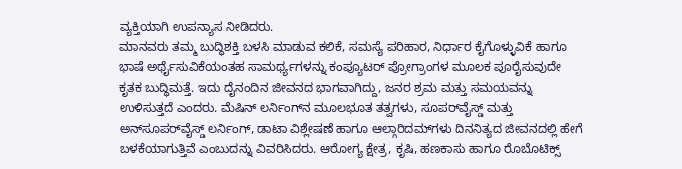ವ್ಯಕ್ತಿಯಾಗಿ ಉಪನ್ಯಾಸ ನೀಡಿದರು.
ಮಾನವರು ತಮ್ಮ ಬುದ್ಧಿಶಕ್ತಿ ಬಳಸಿ ಮಾಡುವ ಕಲಿಕೆ, ಸಮಸ್ಯೆ ಪರಿಹಾರ, ನಿರ್ಧಾರ ಕೈಗೊಳ್ಳುವಿಕೆ ಹಾಗೂ ಭಾಷೆ ಅರ್ಥೈಸುವಿಕೆಯಂತಹ ಸಾಮರ್ಥ್ಯಗಳನ್ನು ಕಂಪ್ಯೂಟರ್ ಪ್ರೋಗ್ರಾಂಗಳ ಮೂಲಕ ಪೂರೈಸುವುದೇ ಕೃತಕ ಬುದ್ಧಿಮತ್ತೆ. ಇದು ದೈನಂದಿನ ಜೀವನದ ಭಾಗವಾಗಿದ್ದು, ಜನರ ಶ್ರಮ ಮತ್ತು ಸಮಯವನ್ನು ಉಳಿಸುತ್ತದೆ ಎಂದರು. ಮೆಷಿನ್ ಲರ್ನಿಂಗ್‌ನ ಮೂಲಭೂತ ತತ್ವಗಳು, ಸೂಪರ್‌ವೈಸ್ಡ್ ಮತ್ತು ಅನ್‌ಸೂಪರ್‌ವೈಸ್ಡ್ ಲರ್ನಿಂಗ್, ಡಾಟಾ ವಿಶ್ಲೇಷಣೆ ಹಾಗೂ ಆಲ್ಗಾರಿದಮ್‌ಗಳು ದಿನನಿತ್ಯದ ಜೀವನದಲ್ಲಿ ಹೇಗೆ ಬಳಕೆಯಾಗುತ್ತಿವೆ ಎಂಬುದನ್ನು ವಿವರಿಸಿದರು. ಆರೋಗ್ಯ ಕ್ಷೇತ್ರ, ಕೃಷಿ, ಹಣಕಾಸು ಹಾಗೂ ರೊಬೊಟಿಕ್ಸ್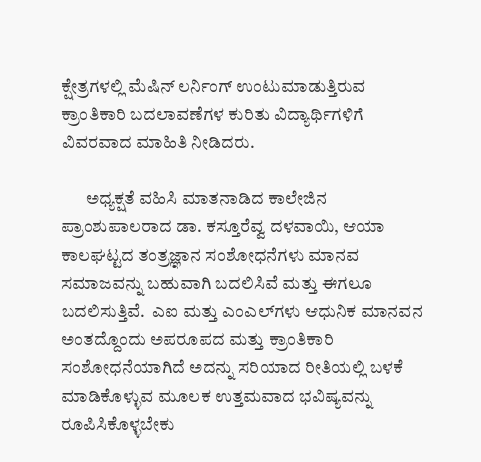ಕ್ಷೇತ್ರಗಳಲ್ಲಿ ಮೆಷಿನ್ ಲರ್ನಿಂಗ್ ಉಂಟುಮಾಡುತ್ತಿರುವ ಕ್ರಾಂತಿಕಾರಿ ಬದಲಾವಣೆಗಳ ಕುರಿತು ವಿದ್ಯಾರ್ಥಿಗಳಿಗೆ ವಿವರವಾದ ಮಾಹಿತಿ ನೀಡಿದರು.

       ಅಧ್ಯಕ್ಷತೆ ವಹಿಸಿ ಮಾತನಾಡಿದ ಕಾಲೇಜಿನ ಪ್ರಾಂಶುಪಾಲರಾದ ಡಾ. ಕಸ್ತೂರೆವ್ವ ದಳವಾಯಿ, ಆಯಾ ಕಾಲಘಟ್ಟದ ತಂತ್ರಜ್ಞಾನ ಸಂಶೋಧನೆಗಳು ಮಾನವ ಸಮಾಜವನ್ನು ಬಹುವಾಗಿ ಬದಲಿಸಿವೆ ಮತ್ತು ಈಗಲೂ ಬದಲಿಸುತ್ತಿವೆ.  ಎಐ ಮತ್ತು ಎಂಎಲ್‌ಗಳು ಆಧುನಿಕ ಮಾನವನ ಅಂತದ್ದೊಂದು ಅಪರೂಪದ ಮತ್ತು ಕ್ರಾಂತಿಕಾರಿ ಸಂಶೋಧನೆಯಾಗಿದೆ ಅದನ್ನು ಸರಿಯಾದ ರೀತಿಯಲ್ಲಿ ಬಳಕೆ ಮಾಡಿಕೊಳ್ಳುವ ಮೂಲಕ ಉತ್ತಮವಾದ ಭವಿಷ್ಯವನ್ನು ರೂಪಿಸಿಕೊಳ್ಳಬೇಕು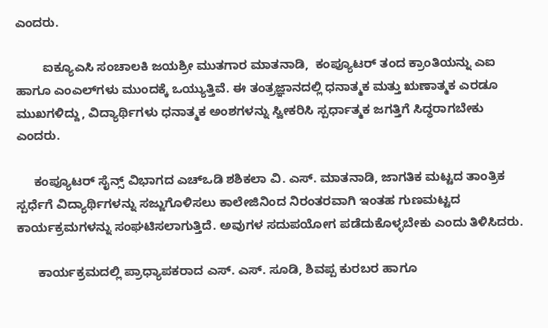ಎಂದರು.

        ಐಕ್ಯೂಎಸಿ ಸಂಚಾಲಕಿ ಜಯಶ್ರೀ ಮುತಗಾರ ಮಾತನಾಡಿ,  ಕಂಪ್ಯೂಟರ್ ತಂದ ಕ್ರಾಂತಿಯನ್ನು ಎಐ ಹಾಗೂ ಎಂಎಲ್‌ಗಳು ಮುಂದಕ್ಕೆ ಒಯ್ಯುತ್ತಿವೆ. ಈ ತಂತ್ರಜ್ಞಾನದಲ್ಲಿ ಧನಾತ್ಮಕ ಮತ್ತು ಋಣಾತ್ಮಕ ಎರಡೂ ಮುಖಗಳಿದ್ದು, ವಿದ್ಯಾರ್ಥಿಗಳು ಧನಾತ್ಮಕ ಅಂಶಗಳನ್ನು ಸ್ವೀಕರಿಸಿ ಸ್ಪರ್ಧಾತ್ಮಕ ಜಗತ್ತಿಗೆ ಸಿದ್ಧರಾಗಬೇಕು ಎಂದರು.

     ಕಂಪ್ಯೂಟರ್‌ ಸೈನ್ಸ್‌ ವಿಭಾಗದ ಎಚ್‌ಒಡಿ ಶಶಿಕಲಾ ವಿ. ಎಸ್. ಮಾತನಾಡಿ, ಜಾಗತಿಕ ಮಟ್ಟದ ತಾಂತ್ರಿಕ ಸ್ಪರ್ಧೆಗೆ ವಿದ್ಯಾರ್ಥಿಗಳನ್ನು ಸಜ್ಜುಗೊಳಿಸಲು ಕಾಲೇಜಿನಿಂದ ನಿರಂತರವಾಗಿ ಇಂತಹ ಗುಣಮಟ್ಟದ ಕಾರ್ಯಕ್ರಮಗಳನ್ನು ಸಂಘಟಿಸಲಾಗುತ್ತಿದೆ. ಅವುಗಳ ಸದುಪಯೋಗ ಪಡೆದುಕೊಳ್ಳಬೇಕು ಎಂದು ತಿಳಿಸಿದರು.

      ಕಾರ್ಯಕ್ರಮದಲ್ಲಿ ಪ್ರಾಧ್ಯಾಪಕರಾದ ಎಸ್. ಎಸ್. ಸೂಡಿ, ಶಿವಪ್ಪ ಕುರಬರ ಹಾಗೂ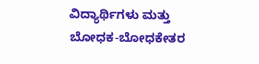ವಿದ್ಯಾರ್ಥಿಗಳು ಮತ್ತು ಬೋಧಕ-ಬೋಧಕೇತರ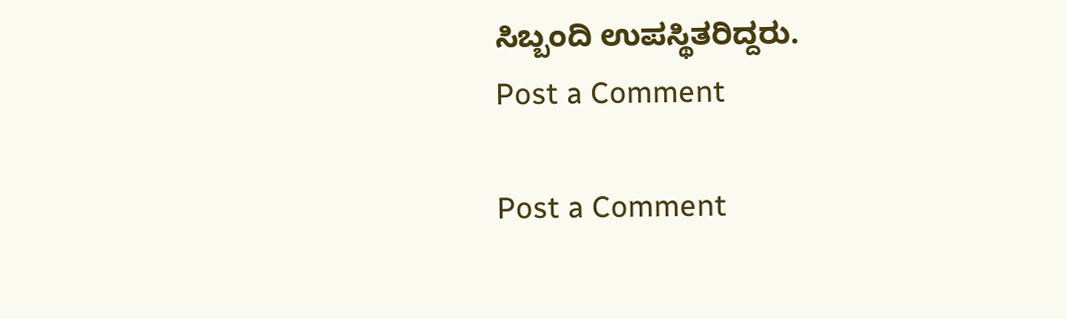ಸಿಬ್ಬಂದಿ ಉಪಸ್ಥಿತರಿದ್ದರು.
Post a Comment

Post a Comment